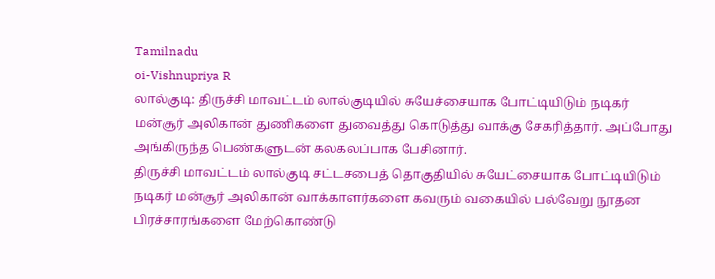Tamilnadu
oi-Vishnupriya R
லால்குடி: திருச்சி மாவட்டம் லால்குடியில் சுயேச்சையாக போட்டியிடும் நடிகர் மன்சூர் அலிகான் துணிகளை துவைத்து கொடுத்து வாக்கு சேகரித்தார். அப்போது அங்கிருந்த பெண்களுடன் கலகலப்பாக பேசினார்.
திருச்சி மாவட்டம் லால்குடி சட்டசபைத் தொகுதியில் சுயேட்சையாக போட்டியிடும் நடிகர் மன்சூர் அலிகான் வாக்காளர்களை கவரும் வகையில் பல்வேறு நூதன பிரச்சாரங்களை மேற்கொண்டு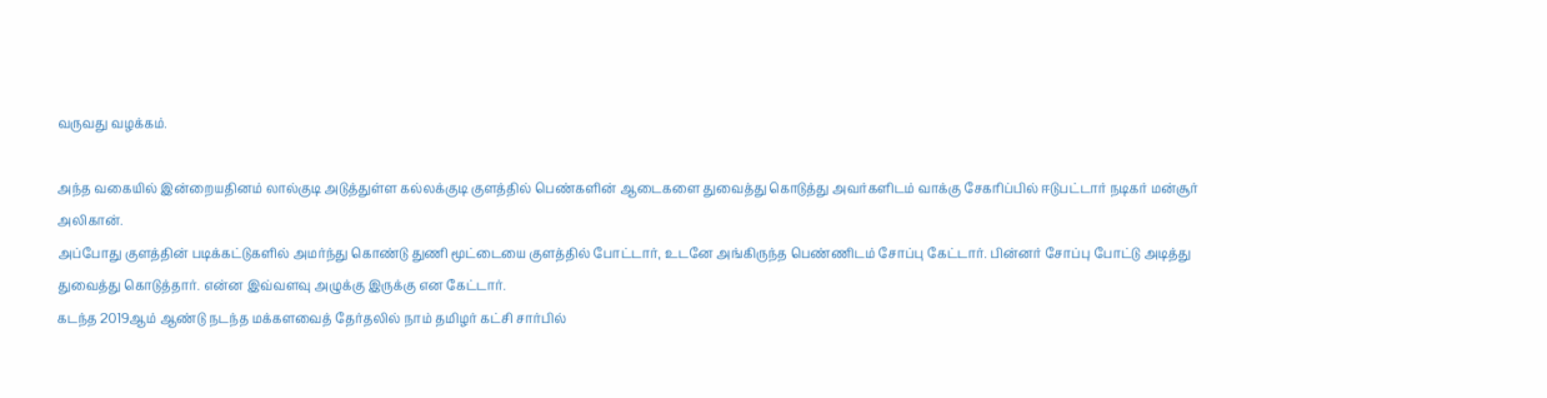வருவது வழக்கம்.

அந்த வகையில் இன்றையதினம் லால்குடி அடுத்துள்ள கல்லக்குடி குளத்தில் பெண்களின் ஆடைகளை துவைத்து கொடுத்து அவர்களிடம் வாக்கு சேகரிப்பில் ஈடுபட்டார் நடிகர் மன்சூர் அலிகான்.
அப்போது குளத்தின் படிக்கட்டுகளில் அமர்ந்து கொண்டு துணி மூட்டையை குளத்தில் போட்டார், உடனே அங்கிருந்த பெண்ணிடம் சோப்பு கேட்டார். பின்னர் சோப்பு போட்டு அடித்து துவைத்து கொடுத்தார். என்ன இவ்வளவு அழுக்கு இருக்கு என கேட்டார்.
கடந்த 2019ஆம் ஆண்டு நடந்த மக்களவைத் தேர்தலில் நாம் தமிழர் கட்சி சார்பில்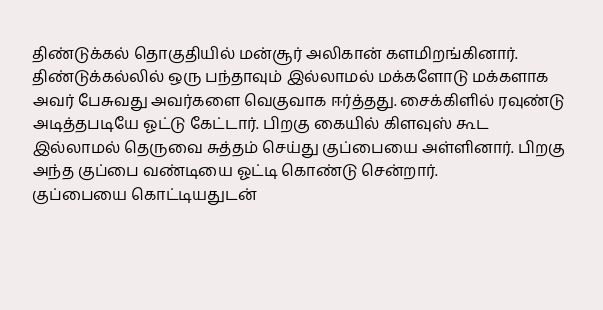திண்டுக்கல் தொகுதியில் மன்சூர் அலிகான் களமிறங்கினார். திண்டுக்கல்லில் ஒரு பந்தாவும் இல்லாமல் மக்களோடு மக்களாக அவர் பேசுவது அவர்களை வெகுவாக ஈர்த்தது. சைக்கிளில் ரவுண்டு அடித்தபடியே ஓட்டு கேட்டார். பிறகு கையில் கிளவுஸ் கூட இல்லாமல் தெருவை சுத்தம் செய்து குப்பையை அள்ளினார். பிறகு அந்த குப்பை வண்டியை ஓட்டி கொண்டு சென்றார்.
குப்பையை கொட்டியதுடன்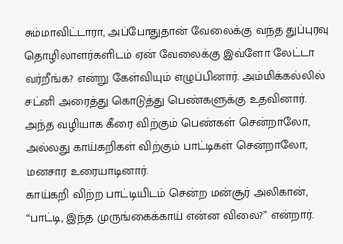சும்மாவிட்டாரா, அப்போதுதான் வேலைக்கு வந்த துப்புரவு தொழிலாளர்களிடம் ஏன் வேலைக்கு இவ்ளோ லேட்டா வர்றீங்க? என்று கேள்வியும் எழுப்பினார். அம்மிக்கல்லில் சட்னி அரைத்து கொடுத்து பெண்களுக்கு உதவினார். அந்த வழியாக கீரை விற்கும் பெண்கள் சென்றாலோ, அல்லது காய்கறிகள் விற்கும் பாட்டிகள் சென்றாலோ, மனசார உரையாடினார்.
காய்கறி விற்ற பாட்டியிடம் சென்ற மன்சூர் அலிகான், “பாட்டி, இந்த முருங்கைக்காய் என்ன விலை?” என்றார்.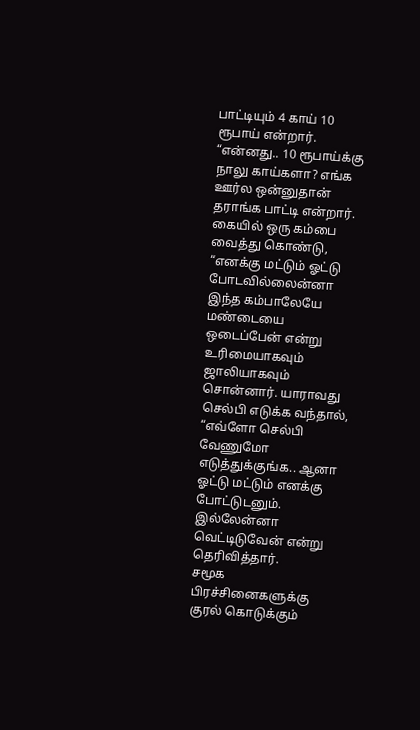பாட்டியும் 4 காய் 10 ரூபாய் என்றார். “என்னது.. 10 ரூபாய்க்கு நாலு காய்களா? எங்க ஊர்ல ஒன்னுதான் தராங்க பாட்டி என்றார்.
கையில் ஒரு கம்பை வைத்து கொண்டு, “எனக்கு மட்டும் ஓட்டு போடவில்லைன்னா இந்த கம்பாலேயே மண்டையை ஒடைப்பேன் என்று உரிமையாகவும் ஜாலியாகவும் சொன்னார். யாராவது செல்பி எடுக்க வந்தால், “எவ்ளோ செல்பி வேணுமோ எடுத்துக்குங்க.. ஆனா ஓட்டு மட்டும் எனக்கு போட்டுடனும். இல்லேன்னா வெட்டிடுவேன் என்று தெரிவித்தார்.
சமூக பிரச்சினைகளுக்கு குரல் கொடுக்கும்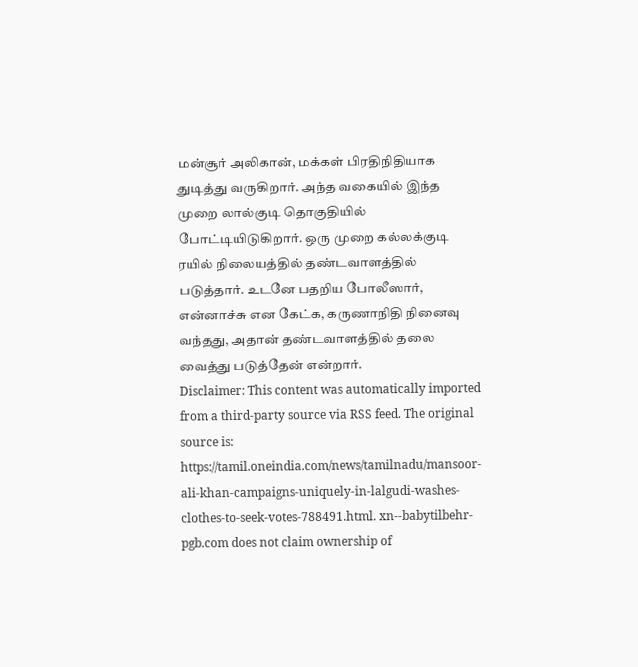மன்சூர் அலிகான், மக்கள் பிரதிநிதியாக துடித்து வருகிறார். அந்த வகையில் இந்த முறை லால்குடி தொகுதியில் போட்டியிடுகிறார். ஒரு முறை கல்லக்குடி ரயில் நிலையத்தில் தண்டவாளத்தில் படுத்தார். உடனே பதறிய போலீஸார், என்னாச்சு என கேட்க, கருணாநிதி நினைவு வந்தது, அதான் தண்டவாளத்தில் தலை வைத்து படுத்தேன் என்றார்.
Disclaimer: This content was automatically imported from a third-party source via RSS feed. The original source is: https://tamil.oneindia.com/news/tamilnadu/mansoor-ali-khan-campaigns-uniquely-in-lalgudi-washes-clothes-to-seek-votes-788491.html. xn--babytilbehr-pgb.com does not claim ownership of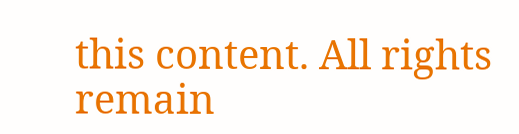this content. All rights remain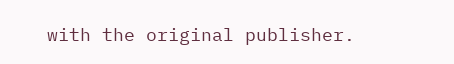with the original publisher.